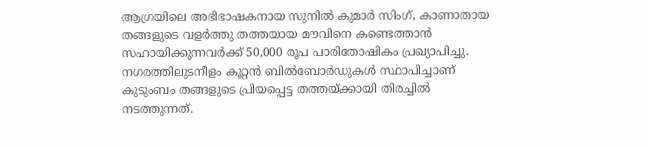ആഗ്രയിലെ അഭിഭാഷകനായ സുനിൽ കുമാർ സിംഗ്, കാണാതായ തങ്ങളുടെ വളർത്തു തത്തയായ മൗവിനെ കണ്ടെത്താൻ സഹായിക്കുന്നവർക്ക് 50,000 രൂപ പാരിതോഷികം പ്രഖ്യാപിച്ചു. നഗരത്തിലുടനീളം കൂറ്റൻ ബിൽബോർഡുകൾ സ്ഥാപിച്ചാണ് കുടുംബം തങ്ങളുടെ പ്രിയപ്പെട്ട തത്തയ്ക്കായി തിരച്ചിൽ നടത്തുന്നത്.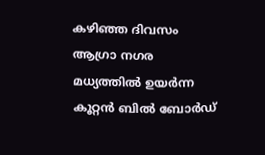കഴിഞ്ഞ ദിവസം ആഗ്രാ നഗര മധ്യത്തിൽ ഉയർന്ന കൂറ്റൻ ബിൽ ബോർഡ്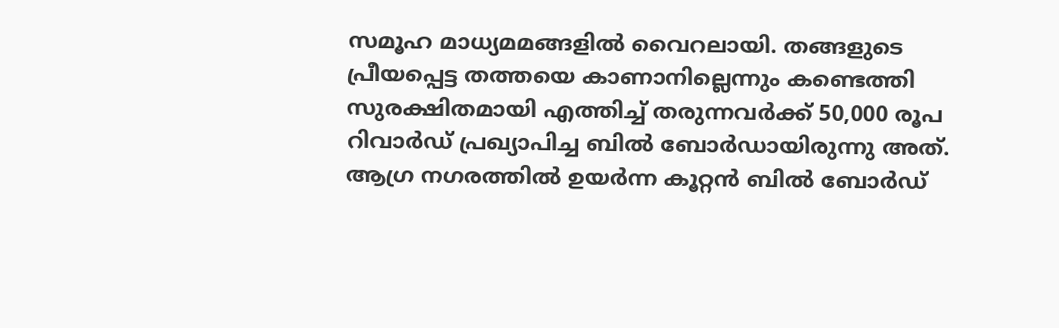സമൂഹ മാധ്യമമങ്ങളിൽ വൈറലായി. തങ്ങളുടെ പ്രീയപ്പെട്ട തത്തയെ കാണാനില്ലെന്നും കണ്ടെത്തി സുരക്ഷിതമായി എത്തിച്ച് തരുന്നവർക്ക് 50,000 രൂപ റിവാർഡ് പ്രഖ്യാപിച്ച ബിൽ ബോർഡായിരുന്നു അത്.
ആഗ്ര നഗരത്തിൽ ഉയർന്ന കൂറ്റൻ ബിൽ ബോർഡ്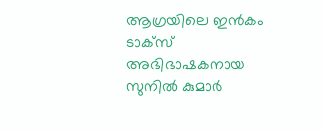ആഗ്രയിലെ ഇൻകം ടാക്സ് അഭിഭാഷകനായ സുനിൽ കുമാർ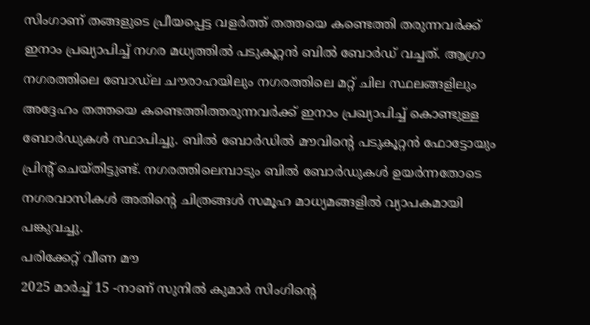സിംഗാണ് തങ്ങളുടെ പ്രീയപ്പെട്ട വളർത്ത് തത്തയെ കണ്ടെത്തി തരുന്നവർക്ക് ഇനാം പ്രഖ്യാപിച്ച് നഗര മധ്യത്തിൽ പടുകൂറ്റൻ ബിൽ ബോർഡ് വച്ചത്. ആഗ്രാ നഗരത്തിലെ ബോഡ്ല ചൗരാഹയിലും നഗരത്തിലെ മറ്റ് ചില സ്ഥലങ്ങളിലും അദ്ദേഹം തത്തയെ കണ്ടെത്തിത്തരുന്നവർക്ക് ഇനാം പ്രഖ്യാപിച്ച് കൊണ്ടുള്ള ബോർഡുകൾ സ്ഥാപിച്ചു. ബിൽ ബോർഡിൽ മൗവിന്റെ പടുകൂറ്റൻ ഫോട്ടോയും പ്രിന്റ് ചെയ്തിട്ടുണ്ട്. നഗരത്തിലെമ്പാടും ബിൽ ബോർഡുകൾ ഉയർന്നതോടെ നഗരവാസികൾ അതിന്റെ ചിത്രങ്ങൾ സമൂഹ മാധ്യമങ്ങളിൽ വ്യാപകമായി പങ്കുവച്ചു.
പരിക്കേറ്റ് വീണ മൗ
2025 മാർച്ച് 15 -നാണ് സുനിൽ കുമാർ സിംഗിന്റെ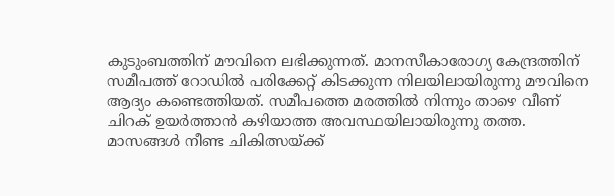കുടുംബത്തിന് മൗവിനെ ലഭിക്കുന്നത്. മാനസീകാരോഗ്യ കേന്ദ്രത്തിന് സമീപത്ത് റോഡിൽ പരിക്കേറ്റ് കിടക്കുന്ന നിലയിലായിരുന്നു മൗവിനെ ആദ്യം കണ്ടെത്തിയത്. സമീപത്തെ മരത്തിൽ നിന്നും താഴെ വീണ് ചിറക് ഉയർത്താൻ കഴിയാത്ത അവസ്ഥയിലായിരുന്നു തത്ത. മാസങ്ങൾ നീണ്ട ചികിത്സയ്ക്ക്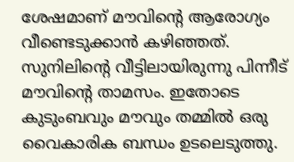ശേഷമാണ് മൗവിന്റെ ആരോഗ്യം വീണ്ടെടുക്കാൻ കഴിഞ്ഞത്. സുനിലിന്റെ വീട്ടിലായിരുന്നു പിന്നീട് മൗവിന്റെ താമസം. ഇതോടെ കുടുംബവും മൗവും തമ്മിൽ ഒരു വൈകാരിക ബന്ധം ഉടലെടുത്തു.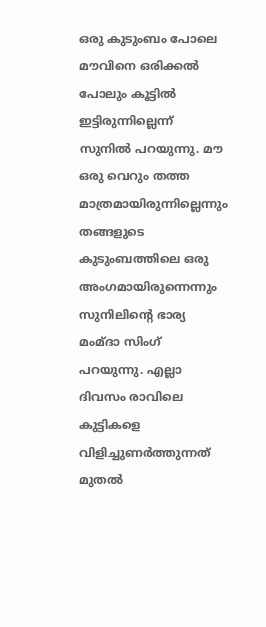ഒരു കുടുംബം പോലെ
മൗവിനെ ഒരിക്കൽ പോലും കൂട്ടിൽ ഇട്ടിരുന്നില്ലെന്ന് സുനിൽ പറയുന്നു. മൗ ഒരു വെറും തത്ത മാത്രമായിരുന്നില്ലെന്നും തങ്ങളുടെ കുടുംബത്തിലെ ഒരു അംഗമായിരുന്നെന്നും സുനിലിന്റെ ഭാര്യ മംമ്ദാ സിംഗ് പറയുന്നു. എല്ലാ ദിവസം രാവിലെ കുട്ടികളെ വിളിച്ചുണർത്തുന്നത് മുതൽ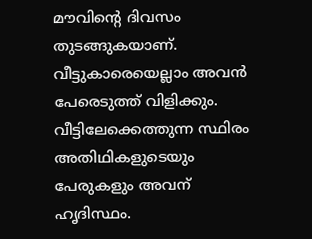മൗവിന്റെ ദിവസം തുടങ്ങുകയാണ്. വീട്ടുകാരെയെല്ലാം അവൻ പേരെടുത്ത് വിളിക്കും. വീട്ടിലേക്കെത്തുന്ന സ്ഥിരം അതിഥികളുടെയും പേരുകളും അവന് ഹൃദിസ്ഥം.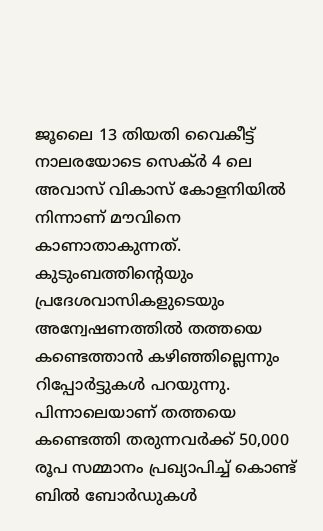ജൂലൈ 13 തിയതി വൈകീട്ട് നാലരയോടെ സെക്ർ 4 ലെ അവാസ് വികാസ് കോളനിയിൽ നിന്നാണ് മൗവിനെ കാണാതാകുന്നത്. കുടുംബത്തിന്റെയും പ്രദേശവാസികളുടെയും അന്വേഷണത്തിൽ തത്തയെ കണ്ടെത്താൻ കഴിഞ്ഞില്ലെന്നും റിപ്പോർട്ടുകൾ പറയുന്നു. പിന്നാലെയാണ് തത്തയെ കണ്ടെത്തി തരുന്നവർക്ക് 50,000 രൂപ സമ്മാനം പ്രഖ്യാപിച്ച് കൊണ്ട് ബിൽ ബോർഡുകൾ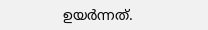ഉയർന്നത്.